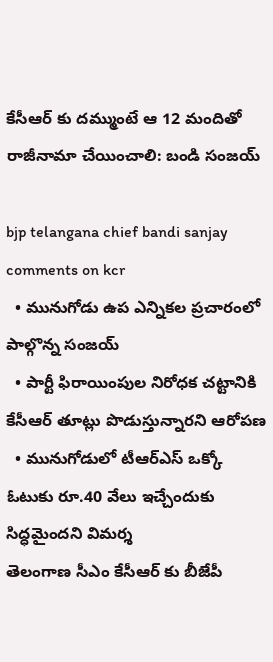కేసీఆర్ కు దమ్ముంటే ఆ 12 మందితో రాజీనామా చేయించాలి: బండి సంజయ్

bjp telangana chief bandi sanjay comments on kcr
  • మునుగోడు ఉప ఎన్నికల ప్రచారంలో పాల్గొన్న సంజయ్
  • పార్టీ ఫిరాయింపుల నిరోధక చట్టానికి కేసీఆర్ తూట్లు పొడుస్తున్నారని ఆరోపణ
  • మునుగోడులో టీఆర్ఎస్ ఒక్కో ఓటుకు రూ.40 వేలు ఇచ్చేందుకు సిద్ధమైందని విమర్శ
తెలంగాణ సీఎం కేసీఆర్ కు బీజేపీ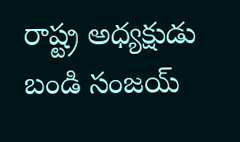రాష్ట్ర అధ్యక్షుడు బండి సంజయ్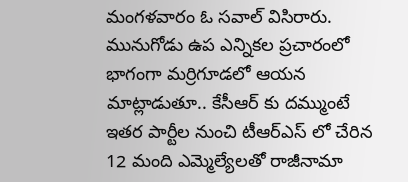మంగళవారం ఓ సవాల్ విసిరారు. మునుగోడు ఉప ఎన్నికల ప్రచారంలో భాగంగా మర్రిగూడలో ఆయన మాట్లాడుతూ.. కేసీఆర్ కు దమ్ముంటే ఇతర పార్టీల నుంచి టీఆర్ఎస్ లో చేరిన 12 మంది ఎమ్మెల్యేలతో రాజీనామా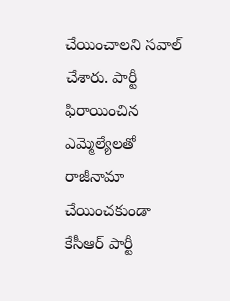చేయించాలని సవాల్ చేశారు. పార్టీ ఫిరాయించిన ఎమ్మెల్యేలతో రాజీనామా చేయించకుండా కేసీఆర్ పార్టీ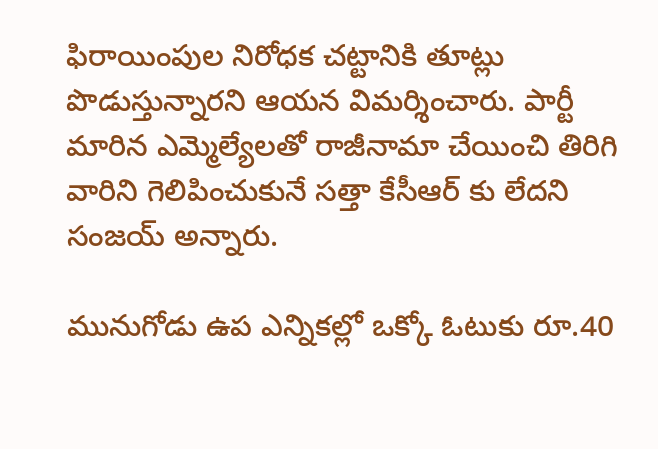ఫిరాయింపుల నిరోధక చట్టానికి తూట్లు పొడుస్తున్నారని ఆయన విమర్శించారు. పార్టీ మారిన ఎమ్మెల్యేలతో రాజీనామా చేయించి తిరిగి వారిని గెలిపించుకునే సత్తా కేసీఆర్ కు లేదని సంజయ్ అన్నారు.

మునుగోడు ఉప ఎన్నికల్లో ఒక్కో ఓటుకు రూ.40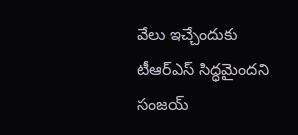వేలు ఇచ్చేందుకు టీఆర్ఎస్ సిద్ధమైందని సంజయ్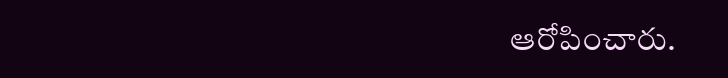ఆరోపించారు.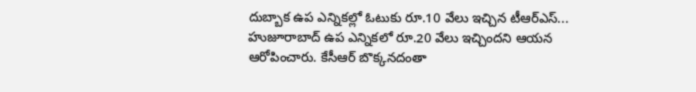దుబ్బాక ఉప ఎన్నికల్లో ఓటుకు రూ.10 వేలు ఇచ్చిన టీఆర్ఎస్... హుజూరాబాద్ ఉప ఎన్నికలో రూ.20 వేలు ఇచ్చిందని ఆయన ఆరోపించారు. కేసీఆర్ బొక్కనదంతా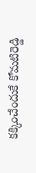కక్కించేందుకే కోమటిరెడ్డి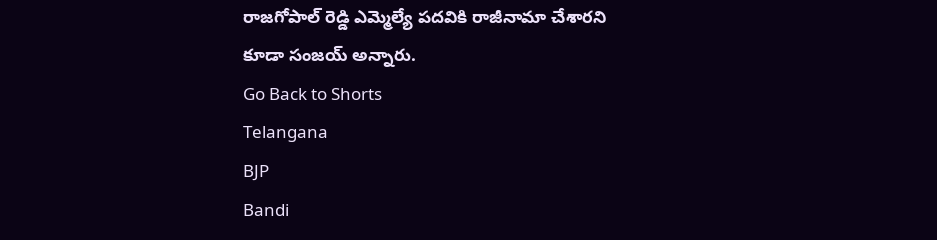రాజగోపాల్ రెడ్డి ఎమ్మెల్యే పదవికి రాజీనామా చేశారని కూడా సంజయ్ అన్నారు.
Go Back to Shorts
Telangana
BJP
Bandi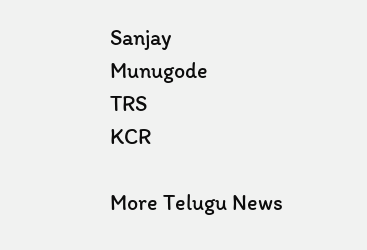Sanjay
Munugode
TRS
KCR

More Telugu News